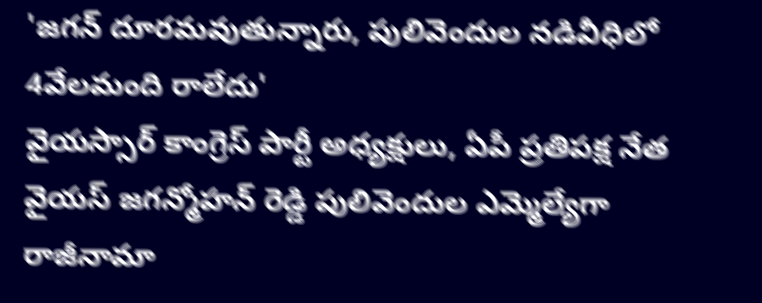'జగన్ దూరమవుతున్నారు, పులివెందుల నడివీధిలో 4వేలమంది రాలేదు'
వైయస్సార్ కాంగ్రెస్ పార్టీ అధ్యక్షులు, ఏపీ ప్రతిపక్ష నేత వైయస్ జగన్మోహన్ రెడ్డి పులివెందుల ఎమ్మెల్యేగా రాజీనామా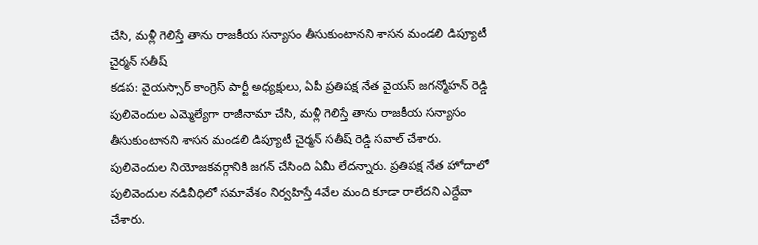చేసి, మళ్లీ గెలిస్తే తాను రాజకీయ సన్యాసం తీసుకుంటానని శాసన మండలి డిప్యూటీ చైర్మన్ సతీష్
కడప: వైయస్సార్ కాంగ్రెస్ పార్టీ అధ్యక్షులు, ఏపీ ప్రతిపక్ష నేత వైయస్ జగన్మోహన్ రెడ్డి పులివెందుల ఎమ్మెల్యేగా రాజీనామా చేసి, మళ్లీ గెలిస్తే తాను రాజకీయ సన్యాసం తీసుకుంటానని శాసన మండలి డిప్యూటీ చైర్మన్ సతీష్ రెడ్డి సవాల్ చేశారు.
పులివెందుల నియోజకవర్గానికి జగన్ చేసింది ఏమీ లేదన్నారు. ప్రతిపక్ష నేత హోదాలో పులివెందుల నడివీధిలో సమావేశం నిర్వహిస్తే 4వేల మంది కూడా రాలేదని ఎద్దేవా చేశారు.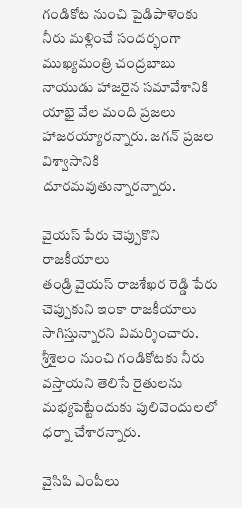గండికోట నుంచి పైడిపాళెంకు నీరు మళ్లించే సందర్భంగా ముఖ్యమంత్రి చంద్రబాబు నాయుడు హాజరైన సమావేశానికి యాభై వేల మంది ప్రజలు హాజరయ్యారన్నారు. జగన్ ప్రజల విశ్వాసానికి దూరమవుతున్నారన్నారు.

వైయస్ పేరు చెప్పుకొని రాజకీయాలు
తండ్రి వైయస్ రాజశేఖర రెడ్డి పేరు చెప్పుకుని ఇంకా రాజకీయాలు సాగిస్తున్నారని విమర్శించారు. శ్రీశైలం నుంచి గండికోటకు నీరు వస్తాయని తెలిసే రైతులను మభ్యపెట్టేందుకు పులివెందులలో ధర్నా చేశారన్నారు.

వైసిపి ఎంపీలు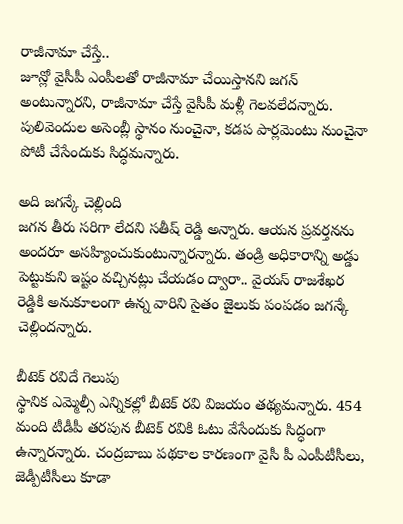రాజీనామా చేస్తే..
జూన్లో వైసీపీ ఎంపీలతో రాజీనామా చేయిస్తానని జగన్ అంటున్నారని, రాజీనామా చేస్తే వైసీపీ మళ్లీ గెలవలేదన్నారు. పులివెందుల అసెంబ్లీ స్థానం నుంచైనా, కడప పార్లమెంటు నుంచైనా పోటీ చేసేందుకు సిద్ధమన్నారు.

అది జగన్కే చెల్లింది
జగన తీరు సరిగా లేదని సతీష్ రెడ్డి అన్నారు. ఆయన ప్రవర్తనను అందరూ అసహ్యించుకుంటున్నారన్నారు. తండ్రి అధికారాన్ని అడ్డు పెట్టుకుని ఇష్టం వచ్చినట్లు చేయడం ద్వారా.. వైయస్ రాజశేఖర రెడ్డికి అనుకూలంగా ఉన్న వారిని సైతం జైలుకు పంపడం జగన్కే చెల్లిందన్నారు.

బీటెక్ రవిదే గెలుపు
స్థానిక ఎమ్మెల్సీ ఎన్నికల్లో బీటెక్ రవి విజయం తథ్యమన్నారు. 454 మంది టీడీపీ తరపున బీటెక్ రవికి ఓటు వేసేందుకు సిద్ధంగా ఉన్నారన్నారు. చంద్రబాబు పథకాల కారణంగా వైసీ పీ ఎంపీటీసీలు, జెడ్పీటీసీలు కూడా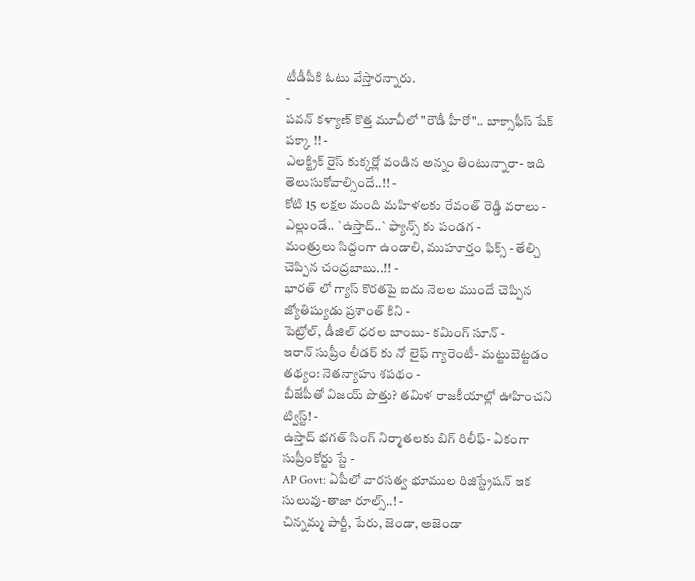టీడీపీకి ఓటు వేస్తారన్నారు.
-
పవన్ కళ్యాణ్ కొత్త మూవీలో "రౌడీ హీరో".. బాక్సాఫీస్ షేక్ పక్కా !! -
ఎలక్ట్రిక్ రైస్ కుక్కర్లో వండిన అన్నం తింటున్నారా- ఇది తెలుసుకోవాల్సిందే..!! -
కోటి 15 లక్షల మంది మహిళలకు రేవంత్ రెడ్డి వరాలు -
ఎల్లుండే.. `ఉస్తాద్..` ఫ్యాన్స్ కు పండగ -
మంత్రులు సిద్దంగా ఉండాలి, ముహూర్తం ఫిక్స్ - తేల్చి చెప్పిన చంద్రబాబు..!! -
భారత్ లో గ్యాస్ కొరతపై ఐదు నెలల ముందే చెప్పిన జ్యోతిష్యుడు ప్రశాంత్ కిని -
పెట్రోల్, డీజిల్ ధరల బాంబు- కమింగ్ సూన్ -
ఇరాన్ సుప్రీం లీడర్ కు నో లైఫ్ గ్యారెంటీ- మట్టుబెట్టడం తథ్యం: నెతన్యాహు శపథం -
బీజేపీతో విజయ్ పొత్తు? తమిళ రాజకీయాల్లో ఊహించని ట్విస్ట్! -
ఉస్తాద్ భగత్ సింగ్ నిర్మాతలకు బిగ్ రిలీఫ్- ఏకంగా సుప్రీంకోర్టు స్టే -
AP Govt: ఏపీలో వారసత్వ భూముల రిజిస్ట్రేషన్ ఇక సులువు-తాజా రూల్స్..! -
చిన్నమ్మ పార్టీ, పేరు, జెండా, అజెండా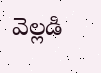వెల్లడి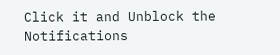Click it and Unblock the Notifications